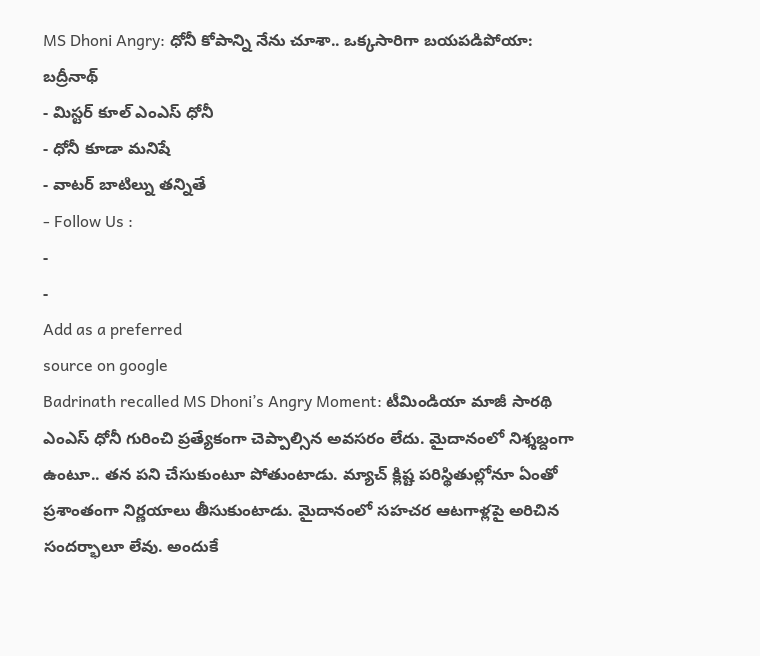MS Dhoni Angry: ధోనీ కోపాన్ని నేను చూశా.. ఒక్కసారిగా బయపడిపోయా: బద్రీనాథ్
- మిస్టర్ కూల్ ఎంఎస్ ధోనీ
- ధోనీ కూడా మనిషే
- వాటర్ బాటిల్ను తన్నితే
- Follow Us :
-
-
Add as a preferred
source on google
Badrinath recalled MS Dhoni’s Angry Moment: టీమిండియా మాజీ సారథి ఎంఎస్ ధోనీ గురించి ప్రత్యేకంగా చెప్పాల్సిన అవసరం లేదు. మైదానంలో నిశ్శబ్దంగా ఉంటూ.. తన పని చేసుకుంటూ పోతుంటాడు. మ్యాచ్ క్లిష్ట పరిస్థితుల్లోనూ ఏంతో ప్రశాంతంగా నిర్ణయాలు తీసుకుంటాడు. మైదానంలో సహచర ఆటగాళ్లపై అరిచిన సందర్భాలూ లేవు. అందుకే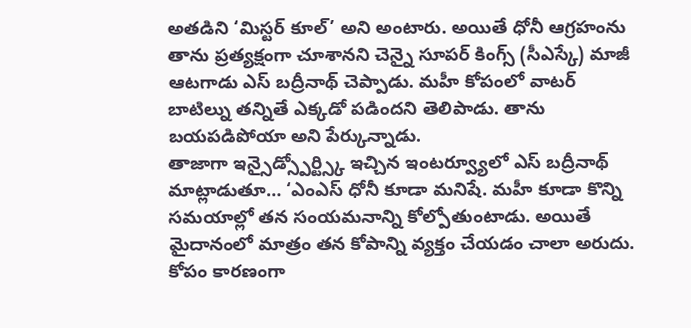అతడిని ‘మిస్టర్ కూల్’ అని అంటారు. అయితే ధోనీ ఆగ్రహంను తాను ప్రత్యక్షంగా చూశానని చెన్నై సూపర్ కింగ్స్ (సీఎస్కే) మాజీ ఆటగాడు ఎస్ బద్రీనాథ్ చెప్పాడు. మహీ కోపంలో వాటర్ బాటిల్ను తన్నితే ఎక్కడో పడిందని తెలిపాడు. తాను బయపడిపోయా అని పేర్కున్నాడు.
తాజాగా ఇన్సైడ్స్పోర్ట్స్కి ఇచ్చిన ఇంటర్వ్యూలో ఎస్ బద్రీనాథ్ మాట్లాడుతూ… ‘ఎంఎస్ ధోనీ కూడా మనిషే. మహీ కూడా కొన్ని సమయాల్లో తన సంయమనాన్ని కోల్పోతుంటాడు. అయితే మైదానంలో మాత్రం తన కోపాన్ని వ్యక్తం చేయడం చాలా అరుదు. కోపం కారణంగా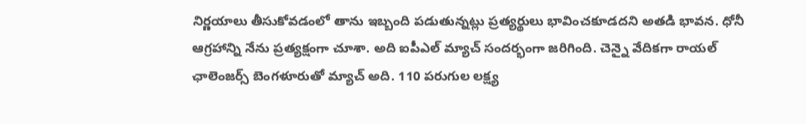నిర్ణయాలు తీసుకోవడంలో తాను ఇబ్బంది పడుతున్నట్లు ప్రత్యర్థులు భావించకూడదని అతడి భావన. ధోనీ ఆగ్రహాన్ని నేను ప్రత్యక్షంగా చూశా. అది ఐపీఎల్ మ్యాచ్ సందర్భంగా జరిగింది. చెన్నై వేదికగా రాయల్ ఛాలెంజర్స్ బెంగళూరుతో మ్యాచ్ అది. 110 పరుగుల లక్ష్య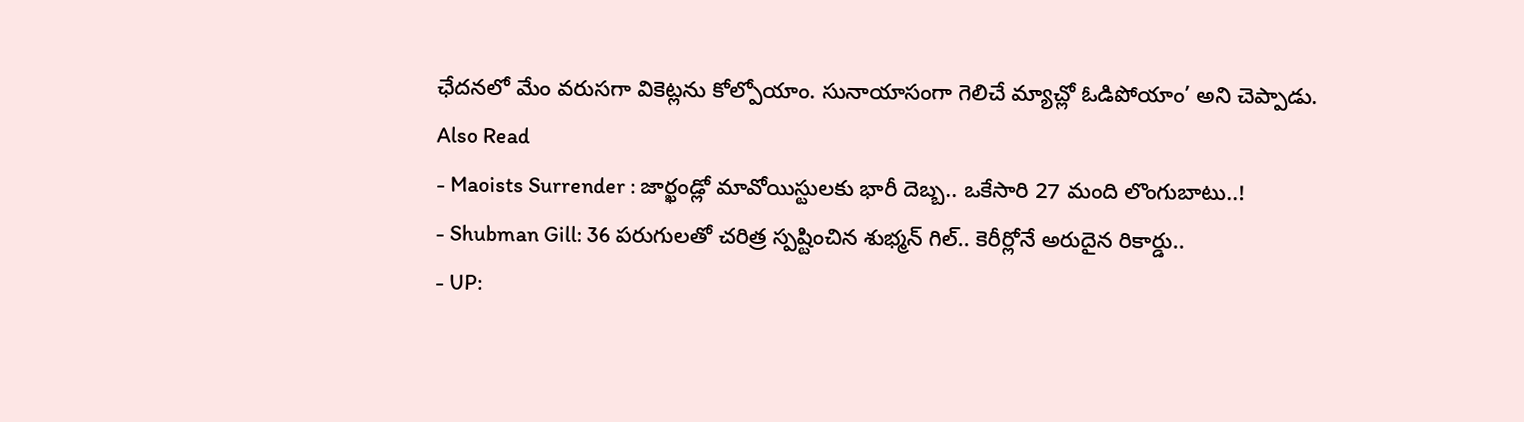ఛేదనలో మేం వరుసగా వికెట్లను కోల్పోయాం. సునాయాసంగా గెలిచే మ్యాచ్లో ఓడిపోయాం’ అని చెప్పాడు.
Also Read
- Maoists Surrender : జార్ఖండ్లో మావోయిస్టులకు భారీ దెబ్బ.. ఒకేసారి 27 మంది లొంగుబాటు..!
- Shubman Gill: 36 పరుగులతో చరిత్ర స్పష్టించిన శుభ్మన్ గిల్.. కెరీర్లోనే అరుదైన రికార్డు..
- UP: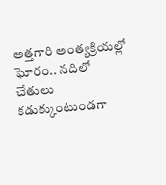అత్తగారి అంత్యక్రియల్లో ఘోరం.. నదిలో చేతులు కడుక్కుంటుండగా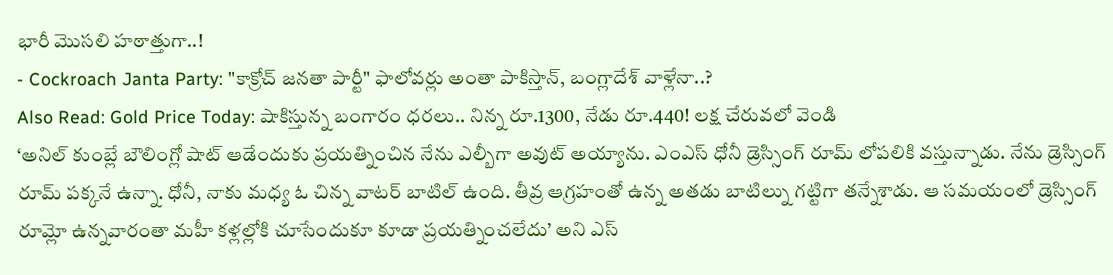భారీ మొసలి హఠాత్తుగా..!
- Cockroach Janta Party: "కాక్రోచ్ జనతా పార్టీ" ఫాలోవర్లు అంతా పాకిస్తాన్, బంగ్లాదేశ్ వాళ్లేనా..?
Also Read: Gold Price Today: షాకిస్తున్న బంగారం ధరలు.. నిన్న రూ.1300, నేడు రూ.440! లక్ష చేరువలో వెండి
‘అనిల్ కుంబ్లే బౌలింగ్లో షాట్ ఆడేందుకు ప్రయత్నించిన నేను ఎల్బీగా అవుట్ అయ్యాను. ఎంఎస్ ధోనీ డ్రెస్సింగ్ రూమ్ లోపలికి వస్తున్నాడు. నేను డ్రెస్సింగ్ రూమ్ పక్కనే ఉన్నా. ధోనీ, నాకు మధ్య ఓ చిన్న వాటర్ బాటిల్ ఉంది. తీవ్ర ఆగ్రహంతో ఉన్న అతడు బాటిల్ను గట్టిగా తన్నేశాడు. ఆ సమయంలో డ్రెస్సింగ్ రూమ్లో ఉన్నవారంతా మహీ కళ్లల్లోకి చూసేందుకూ కూడా ప్రయత్నించలేదు’ అని ఎస్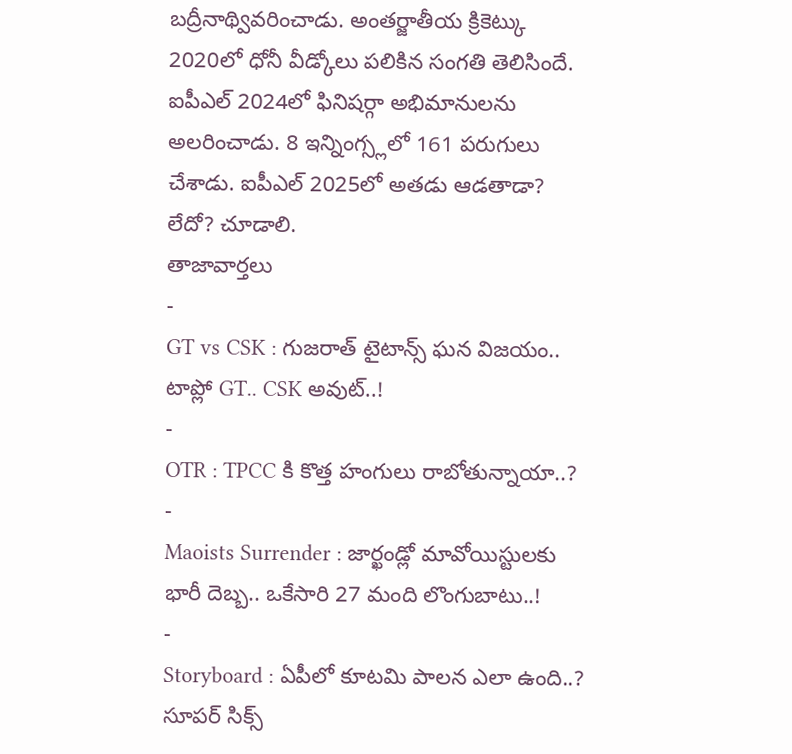బద్రీనాథ్వివరించాడు. అంతర్జాతీయ క్రికెట్కు 2020లో ధోనీ వీడ్కోలు పలికిన సంగతి తెలిసిందే. ఐపీఎల్ 2024లో ఫినిషర్గా అభిమానులను అలరించాడు. 8 ఇన్నింగ్స్లలో 161 పరుగులు చేశాడు. ఐపీఎల్ 2025లో అతడు ఆడతాడా? లేదో? చూడాలి.
తాజావార్తలు
-
GT vs CSK : గుజరాత్ టైటాన్స్ ఘన విజయం.. టాప్లో GT.. CSK అవుట్..!
-
OTR : TPCC కి కొత్త హంగులు రాబోతున్నాయా..?
-
Maoists Surrender : జార్ఖండ్లో మావోయిస్టులకు భారీ దెబ్బ.. ఒకేసారి 27 మంది లొంగుబాటు..!
-
Storyboard : ఏపీలో కూటమి పాలన ఎలా ఉంది..? సూపర్ సిక్స్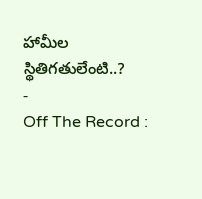హామీల స్థితిగతులేంటి..?
-
Off The Record :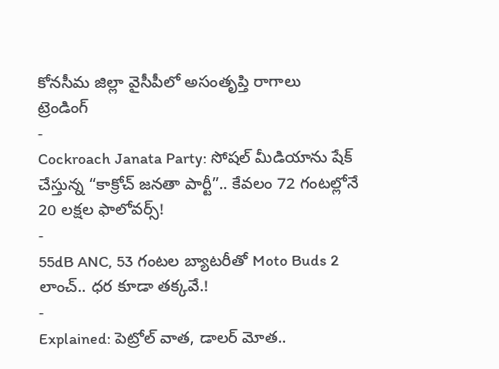కోనసీమ జిల్లా వైసీపీలో అసంతృప్తి రాగాలు
ట్రెండింగ్
-
Cockroach Janata Party: సోషల్ మీడియాను షేక్ చేస్తున్న “కాక్రోచ్ జనతా పార్టీ”.. కేవలం 72 గంటల్లోనే 20 లక్షల ఫాలోవర్స్!
-
55dB ANC, 53 గంటల బ్యాటరీతో Moto Buds 2 లాంచ్.. ధర కూడా తక్కవే.!
-
Explained: పెట్రోల్ వాత, డాలర్ మోత..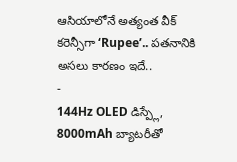ఆసియాలోనే అత్యంత వీక్ కరెన్సీగా ‘Rupee’.. పతనానికి అసలు కారణం ఇదే..
-
144Hz OLED డిస్ప్లే, 8000mAh బ్యాటరీతో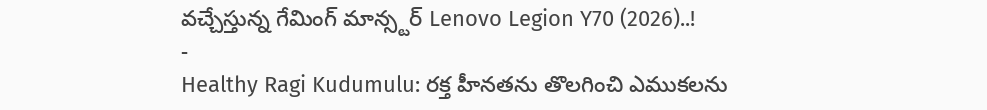వచ్చేస్తున్న గేమింగ్ మాన్స్టర్ Lenovo Legion Y70 (2026)..!
-
Healthy Ragi Kudumulu: రక్త హీనతను తొలగించి ఎముకలను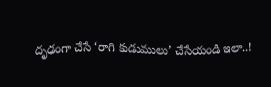దృఢంగా చేసే ‘రాగి కుడుములు’ చేసేయండి ఇలా..!